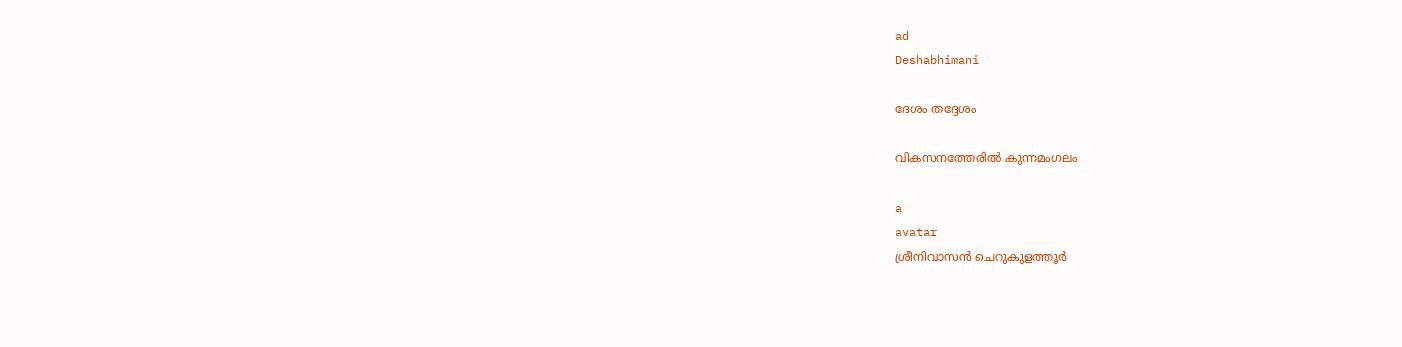ad
Deshabhimani

ദേശം തദ്ദേശം

വികസനത്തേരിൽ കുന്നമംഗലം

a
avatar
ശ്രീനിവാസൻ ചെറുകുളത്തൂർ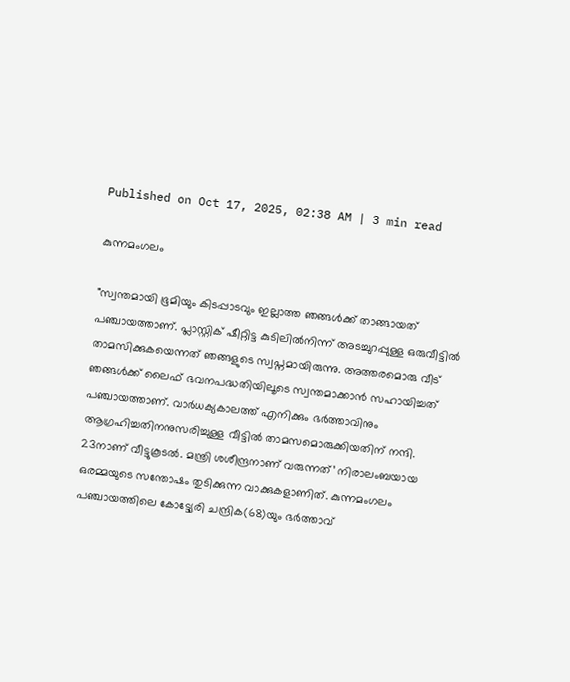Published on Oct 17, 2025, 02:38 AM | 3 min read

കുന്നമംഗലം

"സ്വന്തമായി ഭൂമിയും കിടപ്പാടവും ഇല്ലാത്ത ഞങ്ങൾക്ക് താങ്ങായത് പഞ്ചായത്താണ്. പ്ലാസ്റ്റിക് ഷീറ്റിട്ട കുടിലിൽനിന്ന് അടച്ചുറപ്പുള്ള ഒരുവീട്ടിൽ താമസിക്കുകയെന്നത് ഞങ്ങളുടെ സ്വപ്നമായിരുന്നു. അത്തരമൊരു വീട് ഞങ്ങൾക്ക് ലൈഫ് ഭവനപദ്ധതിയിലൂടെ സ്വന്തമാക്കാൻ സഹായിച്ചത് പഞ്ചായത്താണ്‌. വാർധക്യകാലത്ത്‌ എനിക്കും ഭർത്താവിനും ആഗ്രഹിച്ചതിനനുസരിച്ചുള്ള വീട്ടിൽ താമസമൊരുക്കിയതിന്‌ നന്ദി. 23നാണ്‌ വീട്ടുകൂടൽ. മന്ത്രി ശശീന്ദ്രനാണ് വരുന്നത്’ നിരാലംബയായ ഒരമ്മയുടെ സന്തോഷം തുടിക്കുന്ന വാക്കുകളാണിത്. കുന്നമംഗലം പഞ്ചായത്തിലെ കോട്ട്യേരി ചന്ദ്രിക(68)യും ഭർത്താവ്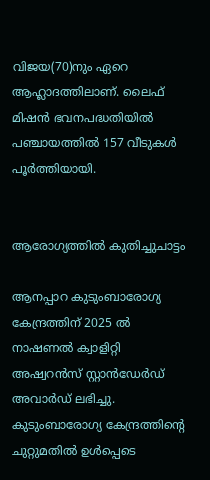വിജയ(70)നും ഏറെ ആഹ്ലാദത്തിലാണ്. ലൈഫ് മിഷൻ ഭവനപദ്ധതിയിൽ പഞ്ചായത്തിൽ 157 വീടുകൾ പൂർത്തിയായി.


ആരോഗ്യത്തിൽ കുതിച്ചുചാട്ടം

ആനപ്പാറ കുടുംബാരോഗ്യ കേന്ദ്രത്തിന് 2025 ൽ നാഷണൽ ക്വാളിറ്റി അഷ്വറൻസ് സ്റ്റാൻഡേർഡ്‌ അവാർഡ് ലഭിച്ചു. കുടുംബാരോഗ്യ കേന്ദ്രത്തിന്റെ ചുറ്റുമതിൽ ഉൾപ്പെടെ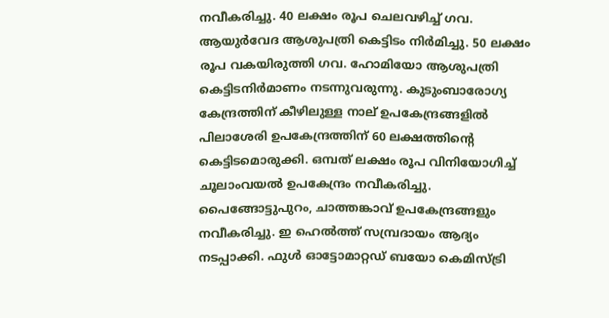നവീകരിച്ചു. 40 ലക്ഷം രൂപ ചെലവഴിച്ച് ഗവ. ആയുർവേദ ആശുപത്രി കെട്ടിടം നിർമിച്ചു. 50 ലക്ഷം രൂപ വകയിരുത്തി ഗവ. ഹോമിയോ ആശുപത്രി കെട്ടിടനിർമാണം നടന്നുവരുന്നു. കുടുംബാരോഗ്യ കേന്ദ്രത്തിന് കീഴിലുള്ള നാല് ഉപകേന്ദ്രങ്ങളിൽ പിലാശേരി ഉപകേന്ദ്രത്തിന് 60 ലക്ഷത്തിന്റെ കെട്ടിടമൊരുക്കി. ഒമ്പത് ലക്ഷം രൂപ വിനിയോഗിച്ച് ചൂലാംവയൽ ഉപകേന്ദ്രം നവീകരിച്ചു. പൈങ്ങോട്ടുപുറം, ചാത്തങ്കാവ് ഉപകേന്ദ്രങ്ങളും നവീകരിച്ചു. ഇ ഹെൽത്ത് സമ്പ്രദായം ആദ്യം നടപ്പാക്കി. ഫുൾ ഓട്ടോമാറ്റഡ് ബയോ കെമിസ്ട്രി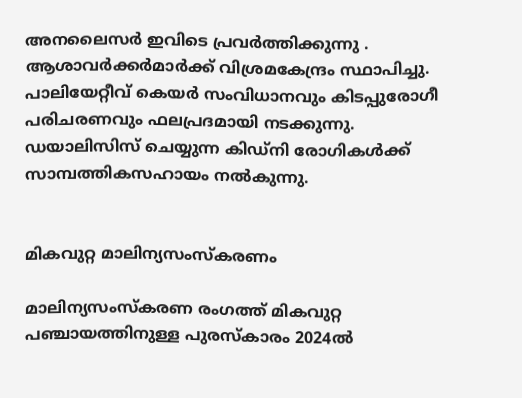അനലൈസർ ഇവിടെ പ്രവർത്തിക്കുന്നു . ആശാവർക്കർമാർക്ക് വിശ്രമകേന്ദ്രം സ്ഥാപിച്ചു. പാലിയേറ്റീവ് കെയർ സംവിധാനവും കിടപ്പുരോഗീ പരിചരണവും ഫലപ്രദമായി നടക്കുന്നു. ഡയാലിസിസ് ചെയ്യുന്ന കിഡ്നി രോഗികൾക്ക് സാമ്പത്തികസഹായം നൽകുന്നു.


മികവുറ്റ മാലിന്യസംസ്കരണം

മാലിന്യസംസ്കരണ രംഗത്ത് മികവുറ്റ പഞ്ചായത്തിനുള്ള പുരസ്കാരം 2024ൽ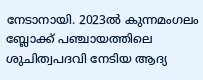നേടാനായി. 2023ൽ കുന്നമംഗലം ബ്ലോക്ക് പഞ്ചായത്തിലെ ശുചിത്വപദവി നേടിയ ആദ്യ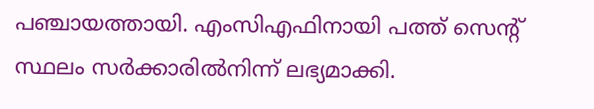പഞ്ചായത്തായി. എംസിഎഫിനായി പത്ത് സെന്റ്‌ സ്ഥലം സർക്കാരിൽനിന്ന് ലഭ്യമാക്കി.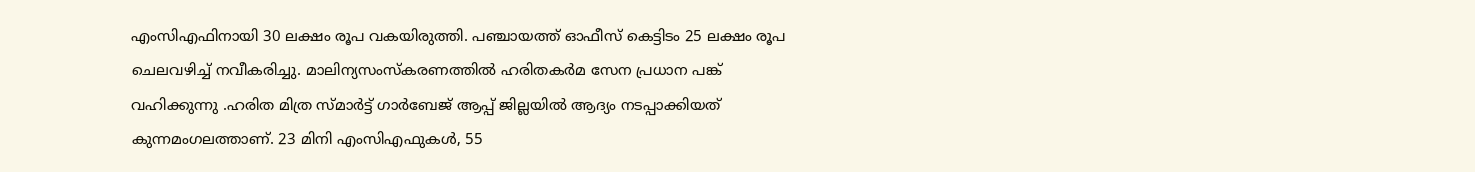എംസിഎഫിനായി 30 ലക്ഷം രൂപ വകയിരുത്തി. പഞ്ചായത്ത് ഓഫീസ് കെട്ടിടം 25 ലക്ഷം രൂപ ചെലവഴിച്ച് നവീകരിച്ചു. മാലിന്യസംസ്കരണത്തിൽ ഹരിതകർമ സേന പ്രധാന പങ്ക് വഹിക്കുന്നു .ഹരിത മിത്ര സ്മാർട്ട് ഗാർബേജ് ആപ്പ് ജില്ലയിൽ ആദ്യം നടപ്പാക്കിയത് കുന്നമംഗലത്താണ്. 23 മിനി എംസിഎഫുകൾ, 55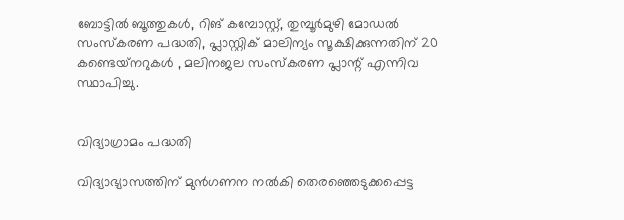ബോട്ടിൽ ബൂത്തുകൾ, റിങ് കമ്പോസ്റ്റ്, തുമ്പൂർമുഴി മോഡൽ സംസ്‌കരണ പദ്ധതി, പ്ലാസ്റ്റിക്‌ മാലിന്യം സൂക്ഷിക്കുന്നതിന് 20 കണ്ടെയ്‌നറുകൾ , മലിനജല സംസ്കരണ പ്ലാന്റ്‌ എന്നിവ സ്ഥാപിച്ചു.


വിദ്യാഗ്രാമം പദ്ധതി

വിദ്യാഭ്യാസത്തിന് മുൻഗണന നൽകി തെരഞ്ഞെടുക്കപ്പെട്ട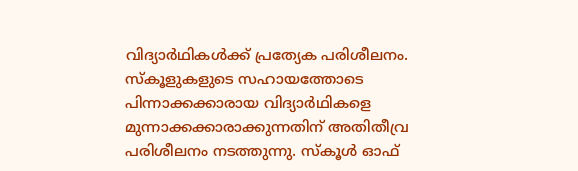വിദ്യാർഥികൾക്ക് പ്രത്യേക പരിശീലനം. സ്കൂളുകളുടെ സഹായത്തോടെ പിന്നാക്കക്കാരായ വിദ്യാർഥികളെ മുന്നാക്കക്കാരാക്കുന്നതിന് അതിതീവ്ര പരിശീലനം നടത്തുന്നു. സ്കൂൾ ഓഫ്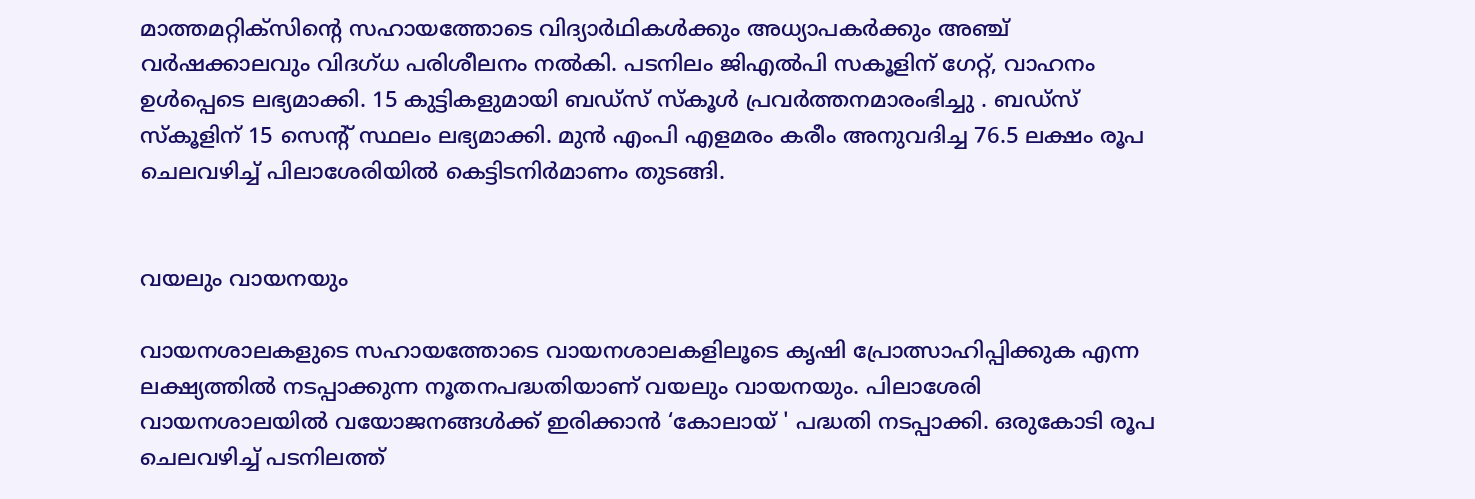മാത്തമറ്റിക്സിന്റെ സഹായത്തോടെ വിദ്യാർഥികൾക്കും അധ്യാപകർക്കും അഞ്ച് വർഷക്കാലവും വിദഗ്‌ധ പരിശീലനം നൽകി. പടനിലം ജിഎൽപി സകൂളിന് ഗേറ്റ്, വാഹനം ഉൾപ്പെടെ ലഭ്യമാക്കി. 15 കുട്ടികളുമായി ബഡ്സ് സ്കൂൾ പ്രവർത്തനമാരംഭിച്ചു . ബഡ്സ് സ്കൂളിന് 15 സെന്റ്‌ സ്ഥലം ലഭ്യമാക്കി. മുൻ എംപി എളമരം കരീം അനുവദിച്ച 76.5 ലക്ഷം രൂപ ചെലവഴിച്ച് പിലാശേരിയിൽ കെട്ടിടനിർമാണം തുടങ്ങി.


വയലും വായനയും

വായനശാലകളുടെ സഹായത്തോടെ വായനശാലകളിലൂടെ കൃഷി പ്രോത്സാഹിപ്പിക്കുക എന്ന ലക്ഷ്യത്തിൽ നടപ്പാക്കുന്ന നൂതനപദ്ധതിയാണ് വയലും വായനയും. പിലാശേരി വായനശാലയിൽ വയോജനങ്ങൾക്ക് ഇരിക്കാൻ ‘കോലായ് ' പദ്ധതി നടപ്പാക്കി. ഒരുകോടി രൂപ ചെലവഴിച്ച് പടനിലത്ത്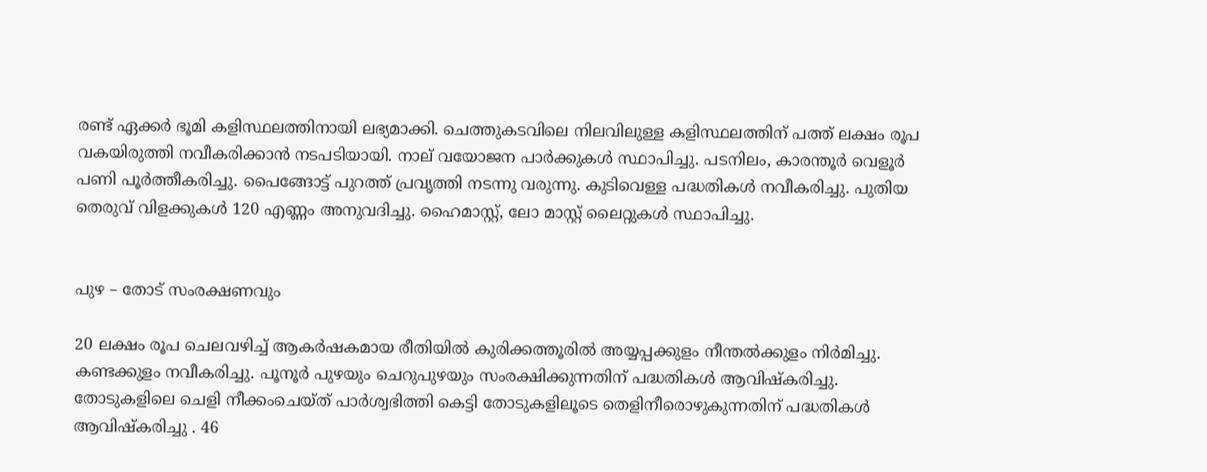രണ്ട് ഏക്കർ ഭൂമി കളിസ്ഥലത്തിനായി ലഭ്യമാക്കി. ചെത്തുകടവിലെ നിലവിലുള്ള കളിസ്ഥലത്തിന് പത്ത് ലക്ഷം രൂപ വകയിരുത്തി നവീകരിക്കാൻ നടപടിയായി. നാല് വയോജന പാർക്കുകൾ സ്ഥാപിച്ചു. പടനിലം, കാരന്തൂർ വെളൂർ പണി പൂർത്തീകരിച്ചു. പൈങ്ങോട്ട് പുറത്ത് പ്രവൃത്തി നടന്നു വരുന്നു. കുടിവെള്ള പദ്ധതികൾ നവീകരിച്ചു. പുതിയ തെരുവ് വിളക്കുകൾ 120 എണ്ണം അനുവദിച്ചു. ഹൈമാസ്റ്റ്, ലോ മാസ്റ്റ് ലൈറ്റുകൾ സ്ഥാപിച്ചു.


പുഴ – തോട് സംരക്ഷണവും

20 ലക്ഷം രൂപ ചെലവഴിച്ച് ആകർഷകമായ രീതിയിൽ കുരിക്കത്തൂരിൽ അയ്യപ്പക്കുളം നീന്തൽക്കുളം നിർമിച്ചു. കണ്ടക്കുളം നവീകരിച്ചു. പൂനൂർ പുഴയും ചെറുപുഴയും സംരക്ഷിക്കുന്നതിന് പദ്ധതികൾ ആവിഷ്‌കരിച്ചു. തോടുകളിലെ ചെളി നീക്കംചെയ്ത് പാർശ്വഭിത്തി കെട്ടി തോടുകളിലൂടെ തെളിനീരൊഴുകുന്നതിന് പദ്ധതികൾ ആവിഷ്‌കരിച്ചു . 46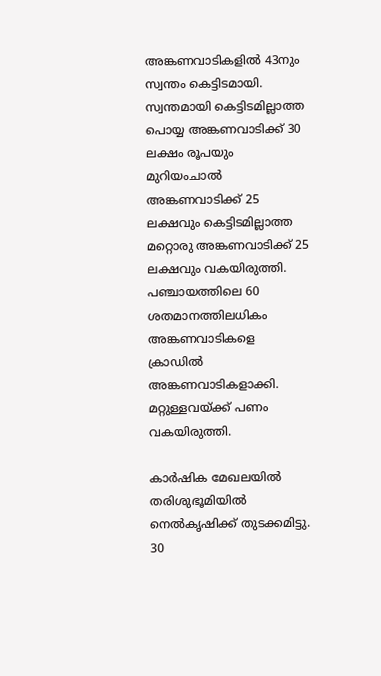അങ്കണവാടികളിൽ 43നും സ്വന്തം കെട്ടിടമായി. സ്വന്തമായി കെട്ടിടമില്ലാത്ത പൊയ്യ അങ്കണവാടിക്ക് 30 ലക്ഷം രൂപയും മുറിയംചാൽ അങ്കണവാടിക്ക് 25 ലക്ഷവും കെട്ടിടമില്ലാത്ത മറ്റൊരു അങ്കണവാടിക്ക് 25 ലക്ഷവും വകയിരുത്തി. പഞ്ചായത്തിലെ 60 ശതമാനത്തിലധികം അങ്കണവാടികളെ ക്രാഡിൽ അങ്കണവാടികളാക്കി. മറ്റുള്ളവയ്‌ക്ക് പണം വകയിരുത്തി.

കാർഷിക മേഖലയിൽ തരിശുഭൂമിയിൽ നെൽകൃഷിക്ക് തുടക്കമിട്ടു. 30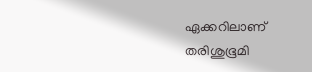ഏക്കറിലാണ് തരിശുഭൂമി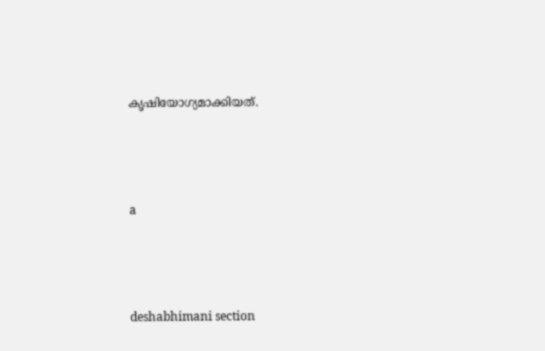കൃഷിയോഗ്യമാക്കിയത്.



a



deshabhimani section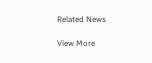Related News

View More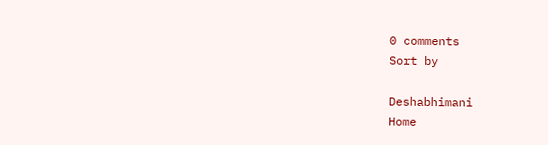0 comments
Sort by

Deshabhimani
Home